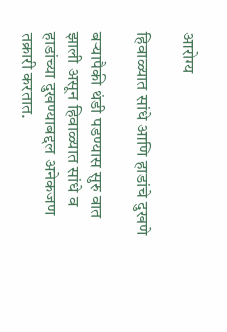आरोग्य

हिवाळ्यात सांधे आणि हाडांचे दुखणे

बऱ्यापैकी थंडी पडण्यास सुरु वात झाली असून हिवाळ्यात सांधे व हाडांच्या दुखण्याबद्दल अनेकजण तक्रारी करतात.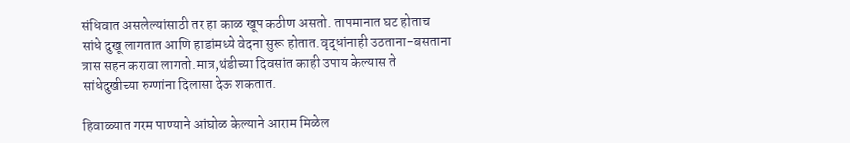संधिवात असलेल्यांसाठी तर हा काळ खूप कठीण असतो. तापमानात घट होताच सांधे दुखू लागतात आणि हाडांमध्ये वेदना सुरू होतात.वृद्धांनाही उठताना-बसताना त्रास सहन करावा लागतो.मात्र,थंडीच्या दिवसांत काही उपाय केल्यास ते सांधेदुखीच्या रुग्णांना दिलासा देऊ शकतात.

हिवाळ्यात गरम पाण्याने आंघोळ केल्याने आराम मिळेल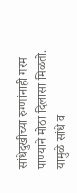सांधेदुखीच्या रुग्णांनाही गरम पाण्याने मोठा दिलासा मिळतो. यामुळे सांधे व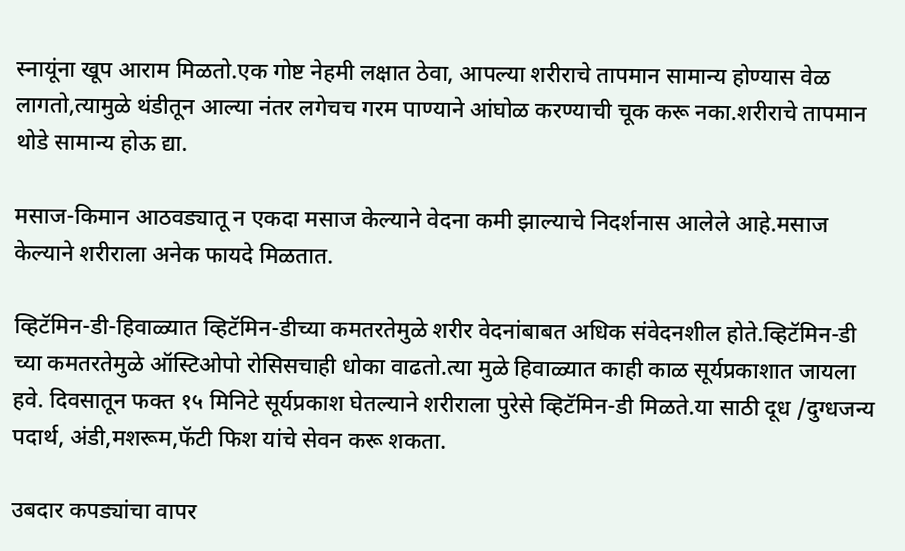स्नायूंना खूप आराम मिळतो.एक गोष्ट नेहमी लक्षात ठेवा, आपल्या शरीराचे तापमान सामान्य होण्यास वेळ लागतो,त्यामुळे थंडीतून आल्या नंतर लगेचच गरम पाण्याने आंघोळ करण्याची चूक करू नका.शरीराचे तापमान थोडे सामान्य होऊ द्या.

मसाज-किमान आठवड्यातू न एकदा मसाज केल्याने वेदना कमी झाल्याचे निदर्शनास आलेले आहे.मसाज केल्याने शरीराला अनेक फायदे मिळतात.

व्हिटॅमिन-डी-हिवाळ्यात व्हिटॅमिन-डीच्या कमतरतेमुळे शरीर वेदनांबाबत अधिक संवेदनशील होते.व्हिटॅमिन-डी च्या कमतरतेमुळे ऑस्टिओपो रोसिसचाही धोका वाढतो.त्या मुळे हिवाळ्यात काही काळ सूर्यप्रकाशात जायला हवे. दिवसातून फक्त १५ मिनिटे सूर्यप्रकाश घेतल्याने शरीराला पुरेसे व्हिटॅमिन-डी मिळते.या साठी दूध /दुग्धजन्य पदार्थ, अंडी,मशरूम,फॅटी फिश यांचे सेवन करू शकता.

उबदार कपड्यांचा वापर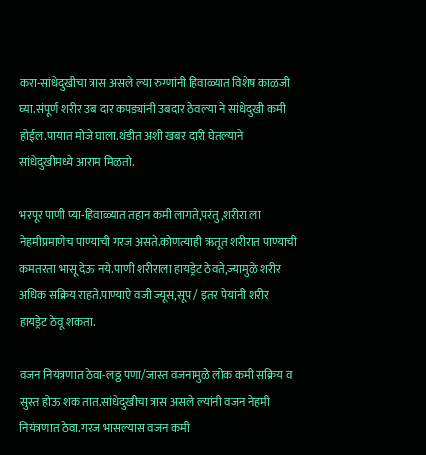करा-सांधेदुखीचा त्रास असले ल्या रुग्णांनी हिवाळ्यात विशेष काळजी घ्या.संपूर्ण शरीर उब दार कपड्यांनी उबदार ठेवल्या ने सांधेदुखी कमी होईल.पायात मोजे घाला.थंडीत अशी खबर दारी घेतल्याने सांधेदुखीमध्ये आराम मिळतो.

भरपूर पाणी प्या-हिवाळ्यात तहान कमी लागते,परंतु,शरीरा ला नेहमीप्रमाणेच पाण्याची गरज असते.कोणत्याही ऋतूत शरीरात पाण्याची कमतरता भासू देऊ नये.पाणी शरीराला हायड्रेट ठेवते,ज्यामुळे शरीर अधिक सक्रिय राहते.पाण्याऐ वजी ज्यूस,सूप / इतर पेयांनी शरीर हायड्रेट ठेवू शकता.

वजन नियंत्रणात ठेवा-लठ्ठ पणा/जास्त वजनामुळे लोक कमी सक्रिय व सुस्त होऊ शक तात.सांधेदुखीचा त्रास असले ल्यांनी वजन नेहमी नियंत्रणात ठेवा.गरज भासल्यास वजन कमी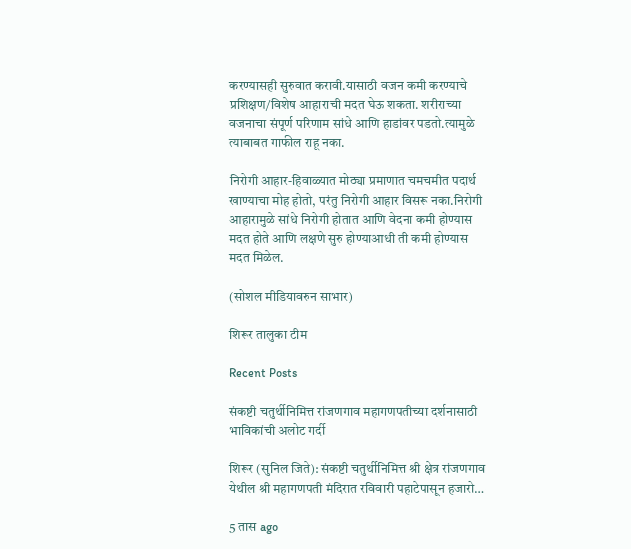करण्यासही सुरुवात करावी.यासाठी वजन कमी करण्याचे प्रशिक्षण/विशेष आहाराची मदत घेऊ शकता. शरीराच्या वजनाचा संपूर्ण परिणाम सांधे आणि हाडांवर पडतो.त्यामुळे त्याबाबत गाफील राहू नका.

निरोगी आहार-हिवाळ्यात मोठ्या प्रमाणात चमचमीत पदार्थ खाण्याचा मोह होतो, परंतु निरोगी आहार विसरू नका.निरोगी आहारामुळे सांधे निरोगी होतात आणि वेदना कमी होण्यास मदत होते आणि लक्षणे सुरु होण्याआधी ती कमी होण्यास मदत मिळेल.

(सोशल मीडियावरुन साभार)

शिरूर तालुका टीम

Recent Posts

संकष्टी चतुर्थीनिमित्त रांजणगाव महागणपतीच्या दर्शनासाठी भाविकांची अलोट गर्दी

शिरूर (सुनिल जिते): संकष्टी चतुर्थीनिमित्त श्री क्षेत्र रांजणगाव येथील श्री महागणपती मंदिरात रविवारी पहाटेपासून हजारो…

5 तास ago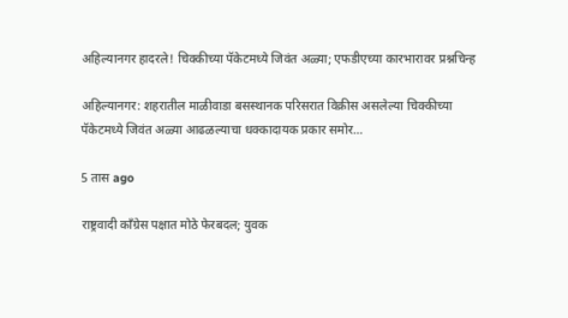अहिल्यानगर हादरले! चिक्कीच्या पॅकेटमध्ये जिवंत अळ्या; एफडीएच्या कारभारावर प्रश्नचिन्ह

अहिल्यानगर: शहरातील माळीवाडा बसस्थानक परिसरात विक्रीस असलेल्या चिक्कीच्या पॅकेटमध्ये जिवंत अळ्या आढळल्याचा धक्कादायक प्रकार समोर…

5 तास ago

राष्ट्रवादी काँग्रेस पक्षात मोठे फेरबदल; युवक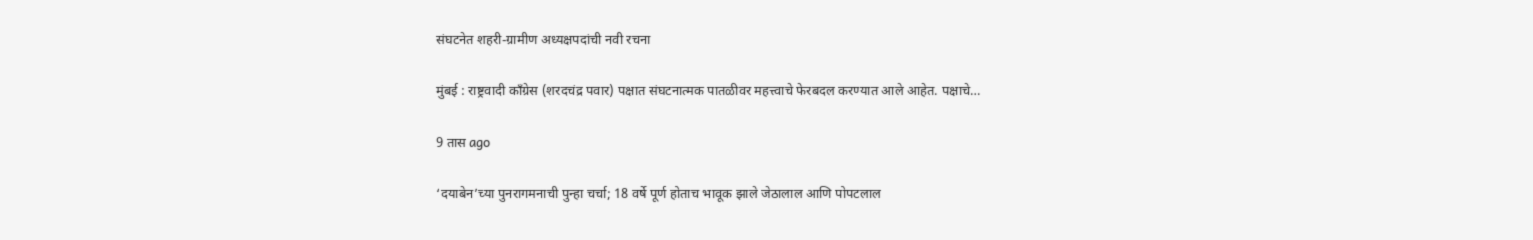संघटनेत शहरी-ग्रामीण अध्यक्षपदांची नवी रचना

मुंबई : राष्ट्रवादी काँग्रेस (शरदचंद्र पवार) पक्षात संघटनात्मक पातळीवर महत्त्वाचे फेरबदल करण्यात आले आहेत. पक्षाचे…

9 तास ago

‘दयाबेन’च्या पुनरागमनाची पुन्हा चर्चा; 18 वर्षे पूर्ण होताच भावूक झाले जेठालाल आणि पोपटलाल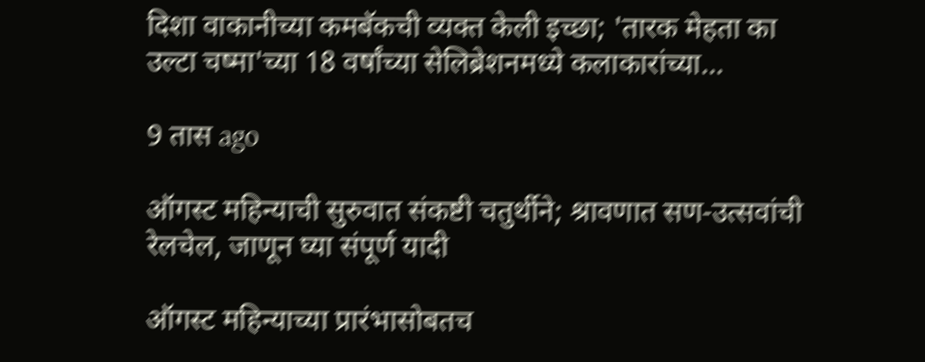दिशा वाकानीच्या कमबॅकची व्यक्त केली इच्छा; 'तारक मेहता का उल्टा चष्मा'च्या 18 वर्षांच्या सेलिब्रेशनमध्ये कलाकारांच्या…

9 तास ago

ऑगस्ट महिन्याची सुरुवात संकष्टी चतुर्थीने; श्रावणात सण-उत्सवांची रेलचेल, जाणून घ्या संपूर्ण यादी

ऑगस्ट महिन्याच्या प्रारंभासोबतच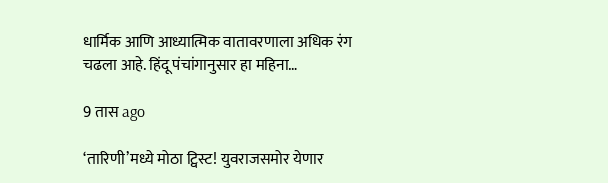धार्मिक आणि आध्यात्मिक वातावरणाला अधिक रंग चढला आहे. हिंदू पंचांगानुसार हा महिना…

9 तास ago

‘तारिणी’मध्ये मोठा ट्विस्ट! युवराजसमोर येणार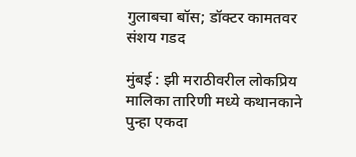गुलाबचा बॉस; डॉक्टर कामतवर संशय गडद

मुंबई : झी मराठीवरील लोकप्रिय मालिका तारिणी मध्ये कथानकाने पुन्हा एकदा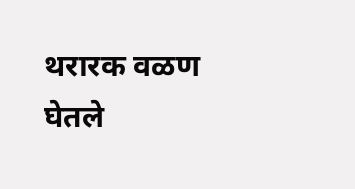थरारक वळण घेतले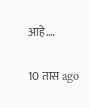आहे.…

10 तास ago